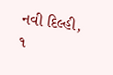નવી દિલ્હી,
૧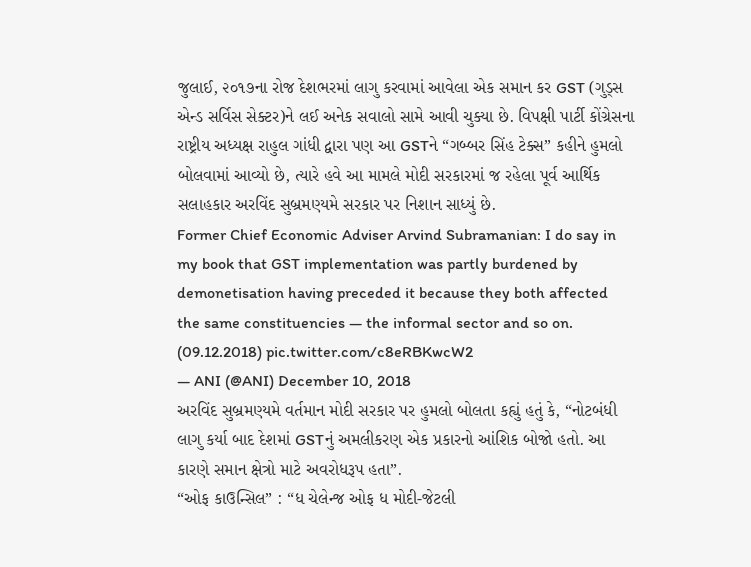જુલાઈ, ૨૦૧૭ના રોજ દેશભરમાં લાગુ કરવામાં આવેલા એક સમાન કર GST (ગુડ્સ એન્ડ સર્વિસ સેક્ટર)ને લઈ અનેક સવાલો સામે આવી ચુક્યા છે. વિપક્ષી પાર્ટી કોંગ્રેસના રાષ્ટ્રીય અધ્યક્ષ રાહુલ ગાંધી દ્વારા પણ આ GSTને “ગબ્બર સિંહ ટેક્સ” કહીને હુમલો બોલવામાં આવ્યો છે, ત્યારે હવે આ મામલે મોદી સરકારમાં જ રહેલા પૂર્વ આર્થિક સલાહકાર અરવિંદ સુબ્રમણ્યમે સરકાર પર નિશાન સાધ્યું છે.
Former Chief Economic Adviser Arvind Subramanian: I do say in my book that GST implementation was partly burdened by demonetisation having preceded it because they both affected the same constituencies — the informal sector and so on. (09.12.2018) pic.twitter.com/c8eRBKwcW2
— ANI (@ANI) December 10, 2018
અરવિંદ સુબ્રમણ્યમે વર્તમાન મોદી સરકાર પર હુમલો બોલતા કહ્યું હતું કે, “નોટબંધી લાગુ કર્યા બાદ દેશમાં GSTનું અમલીકરણ એક પ્રકારનો આંશિક બોજો હતો. આ કારણે સમાન ક્ષેત્રો માટે અવરોધરૂપ હતા”.
“ઓફ કાઉન્સિલ” : “ધ ચેલેન્જ ઓફ ધ મોદી-જેટલી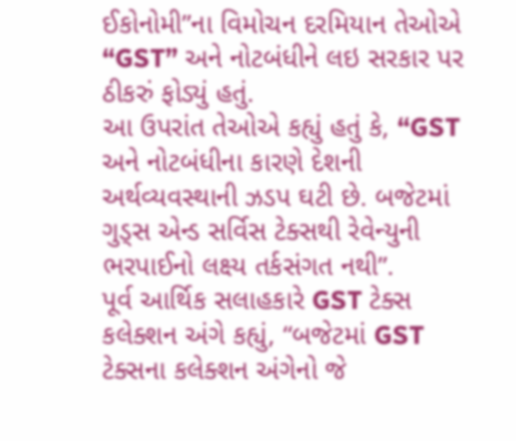ઈકોનોમી”ના વિમોચન દરમિયાન તેઓએ “GST” અને નોટબંધીને લઇ સરકાર પર ઠીકરું ફોડ્યું હતું.
આ ઉપરાંત તેઓએ કહ્યું હતું કે, “GST અને નોટબંધીના કારણે દેશની અર્થવ્યવસ્થાની ઝડપ ઘટી છે. બજેટમાં ગુડ્સ એન્ડ સર્વિસ ટેક્સથી રેવેન્યુની ભરપાઈનો લક્ષ્ય તર્કસંગત નથી”.
પૂર્વ આર્થિક સલાહકારે GST ટેક્સ કલેક્શન અંગે કહ્યું, “બજેટમાં GST ટેક્સના કલેક્શન અંગેનો જે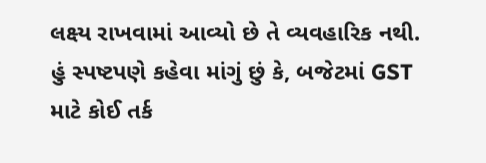લક્ષ્ય રાખવામાં આવ્યો છે તે વ્યવહારિક નથી. હું સ્પષ્ટપણે કહેવા માંગું છું કે, બજેટમાં GST માટે કોઈ તર્ક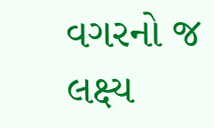વગરનો જ લક્ષ્ય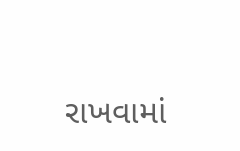રાખવામાં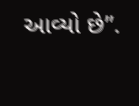આવ્યો છે”.